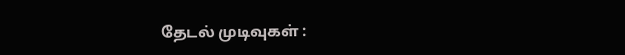தேடல் முடிவுகள் :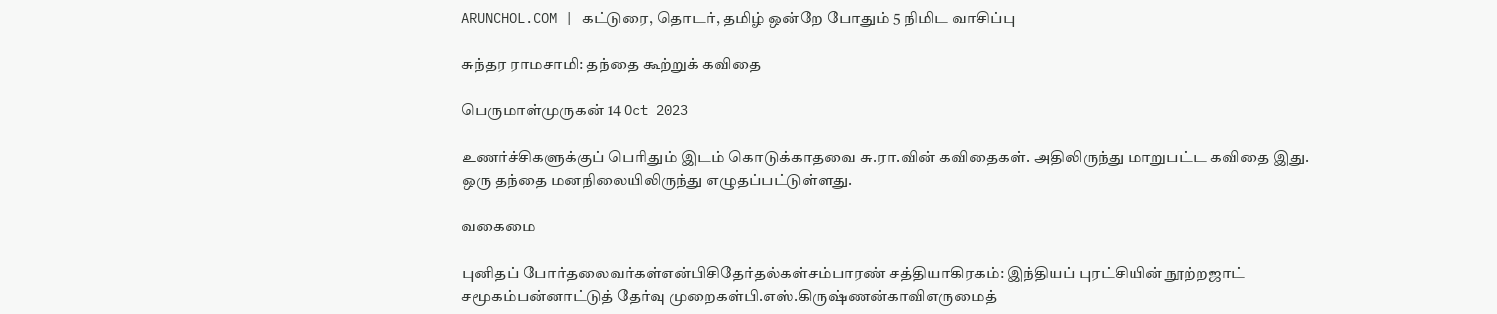ARUNCHOL.COM | கட்டுரை, தொடர், தமிழ் ஒன்றே போதும் 5 நிமிட வாசிப்பு

சுந்தர ராமசாமி: தந்தை கூற்றுக் கவிதை

பெருமாள்முருகன் 14 Oct 2023

உணர்ச்சிகளுக்குப் பெரிதும் இடம் கொடுக்காதவை சு.ரா.வின் கவிதைகள். அதிலிருந்து மாறுபட்ட கவிதை இது. ஒரு தந்தை மனநிலையிலிருந்து எழுதப்பட்டுள்ளது.

வகைமை

புனிதப் போர்தலைவர்கள்என்பிசிதேர்தல்கள்சம்பாரண் சத்தியாகிரகம்: இந்தியப் புரட்சியின் நூற்றஜாட் சமூகம்பன்னாட்டுத் தேர்வு முறைகள்பி.எஸ்.கிருஷ்ணன்காவிஎருமைத்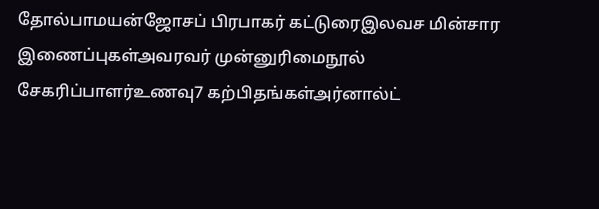தோல்பாமயன்ஜோசப் பிரபாகர் கட்டுரைஇலவச மின்சார இணைப்புகள்அவரவர் முன்னுரிமைநூல் சேகரிப்பாளர்உணவு7 கற்பிதங்கள்அர்னால்ட்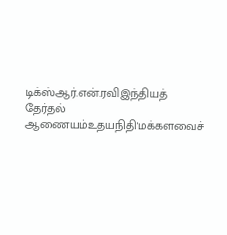டிக்ஸ்ஆர்.என்.ரவிஇந்தியத் தேர்தல் ஆணையம்உதயநிதி'மக்களவைச்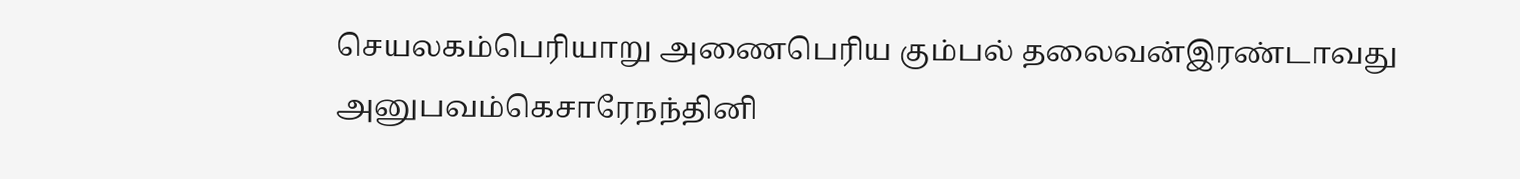செயலகம்பெரியாறு அணைபெரிய கும்பல் தலைவன்இரண்டாவது அனுபவம்கெசாரேநந்தினி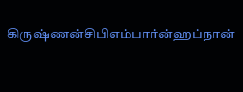கிருஷ்ணன்சிபிஎம்பார்ன்ஹப்நான்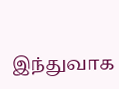இந்துவாக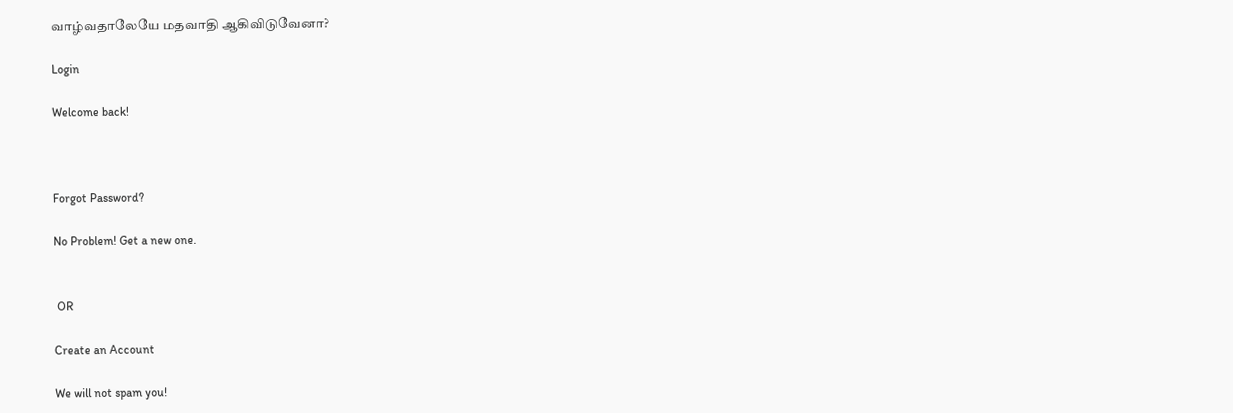வாழ்வதாலேயே மதவாதி ஆகிவிடுவேனா?

Login

Welcome back!



Forgot Password?

No Problem! Get a new one.


 OR

Create an Account

We will not spam you!